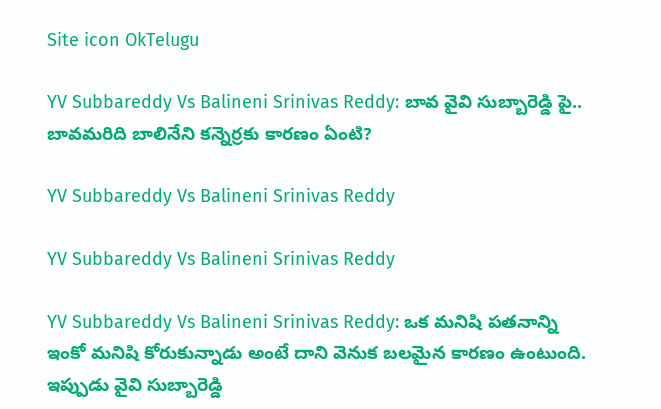Site icon OkTelugu

YV Subbareddy Vs Balineni Srinivas Reddy: బావ వైవి సుబ్బారెడ్డి పై.. బావమరిది బాలినేని కన్నెర్రకు కారణం ఏంటి?

YV Subbareddy Vs Balineni Srinivas Reddy

YV Subbareddy Vs Balineni Srinivas Reddy

YV Subbareddy Vs Balineni Srinivas Reddy: ఒక మనిషి పతనాన్ని ఇంకో మనిషి కోరుకున్నాడు అంటే దాని వెనుక బలమైన కారణం ఉంటుంది. ఇప్పుడు వైవి సుబ్బారెడ్డి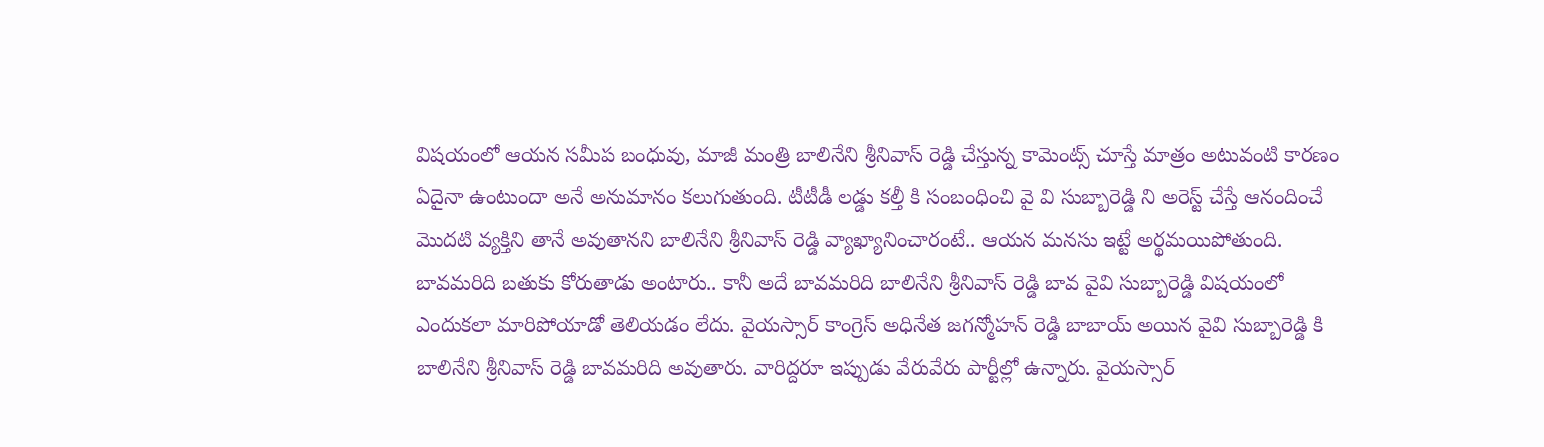విషయంలో ఆయన సమీప బంధువు, మాజీ మంత్రి బాలినేని శ్రీనివాస్ రెడ్డి చేస్తున్న కామెంట్స్ చూస్తే మాత్రం అటువంటి కారణం ఏదైనా ఉంటుందా అనే అనుమానం కలుగుతుంది. టీటీడీ లడ్డు కల్తీ కి సంబంధించి వై వి సుబ్బారెడ్డి ని అరెస్ట్ చేస్తే ఆనందించే మొదటి వ్యక్తిని తానే అవుతానని బాలినేని శ్రీనివాస్ రెడ్డి వ్యాఖ్యానించారంటే.. ఆయన మనసు ఇట్టే అర్థమయిపోతుంది. బావమరిది బతుకు కోరుతాడు అంటారు.. కానీ అదే బావమరిది బాలినేని శ్రీనివాస్ రెడ్డి బావ వైవి సుబ్బారెడ్డి విషయంలో ఎందుకలా మారిపోయాడో తెలియడం లేదు. వైయస్సార్ కాంగ్రెస్ అధినేత జగన్మోహన్ రెడ్డి బాబాయ్ అయిన వైవి సుబ్బారెడ్డి కి బాలినేని శ్రీనివాస్ రెడ్డి బావమరిది అవుతారు. వారిద్దరూ ఇప్పుడు వేరువేరు పార్టీల్లో ఉన్నారు. వైయస్సార్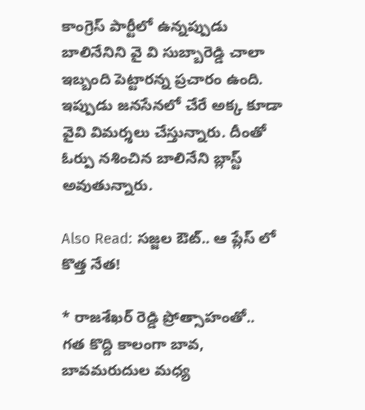కాంగ్రెస్ పార్టీలో ఉన్నప్పుడు బాలినేనిని వై వి సుబ్బారెడ్డి చాలా ఇబ్బంది పెట్టారన్న ప్రచారం ఉంది. ఇప్పుడు జనసేనలో చేరే అక్క కూడా వైవి విమర్శలు చేస్తున్నారు. దీంతో ఓర్పు నశించిన బాలినేని బ్లాస్ట్ అవుతున్నారు.

Also Read: సజ్జల ఔట్.. ఆ ప్లేస్ లో కొత్త నేత!

* రాజశేఖర్ రెడ్డి ప్రోత్సాహంతో..
గత కొద్ది కాలంగా బావ, బావమరుదుల మధ్య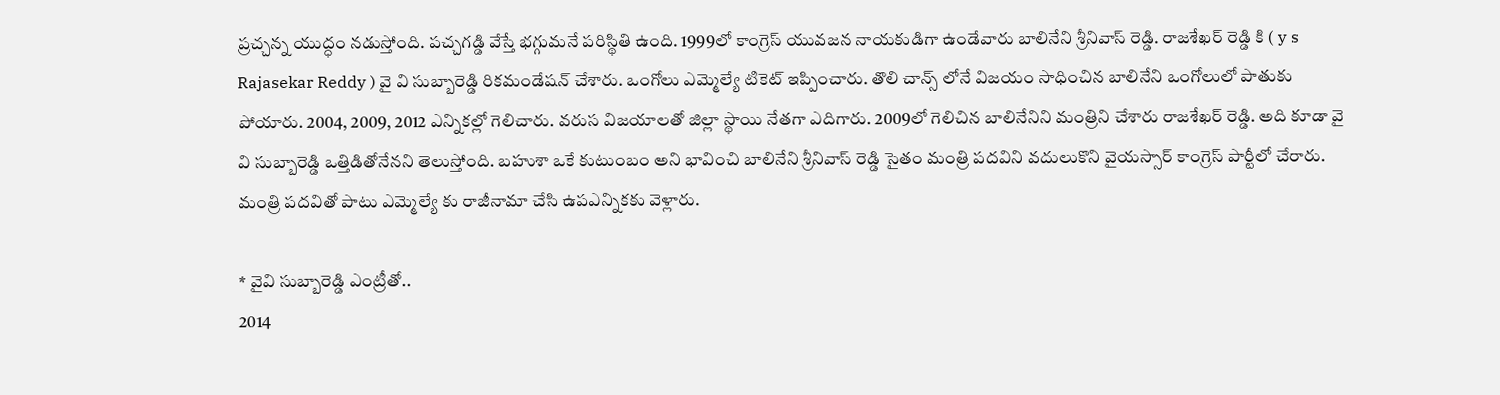ప్రచ్చన్న యుద్ధం నడుస్తోంది. పచ్చగడ్డి వేస్తే భగ్గుమనే పరిస్థితి ఉంది. 1999లో కాంగ్రెస్ యువజన నాయకుడిగా ఉండేవారు బాలినేని శ్రీనివాస్ రెడ్డి. రాజశేఖర్ రెడ్డి కి ( y s Rajasekar Reddy ) వై వి సుబ్బారెడ్డి రికమండేషన్ చేశారు. ఒంగోలు ఎమ్మెల్యే టికెట్ ఇప్పించారు. తొలి చాన్స్ లోనే విజయం సాధించిన బాలినేని ఒంగోలులో పాతుకు పోయారు. 2004, 2009, 2012 ఎన్నికల్లో గెలిచారు. వరుస విజయాలతో జిల్లా స్థాయి నేతగా ఎదిగారు. 2009లో గెలిచిన బాలినేనిని మంత్రిని చేశారు రాజశేఖర్ రెడ్డి. అది కూడా వై వి సుబ్బారెడ్డి ఒత్తిడితోనేనని తెలుస్తోంది. బహుశా ఒకే కుటుంబం అని భావించి బాలినేని శ్రీనివాస్ రెడ్డి సైతం మంత్రి పదవిని వదులుకొని వైయస్సార్ కాంగ్రెస్ పార్టీలో చేరారు. మంత్రి పదవితో పాటు ఎమ్మెల్యే కు రాజీనామా చేసి ఉపఎన్నికకు వెళ్లారు.

* వైవి సుబ్బారెడ్డి ఎంట్రీతో..
2014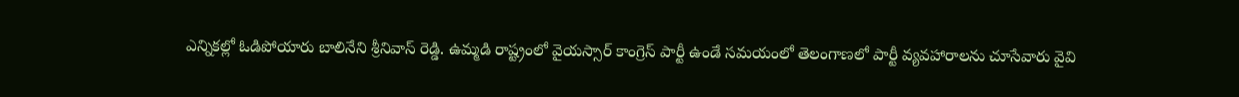ఎన్నికల్లో ఓడిపోయారు బాలినేని శ్రీనివాస్ రెడ్డి. ఉమ్మడి రాష్ట్రంలో వైయస్సార్ కాంగ్రెస్ పార్టీ ఉండే సమయంలో తెలంగాణలో పార్టీ వ్యవహారాలను చూసేవారు వైవి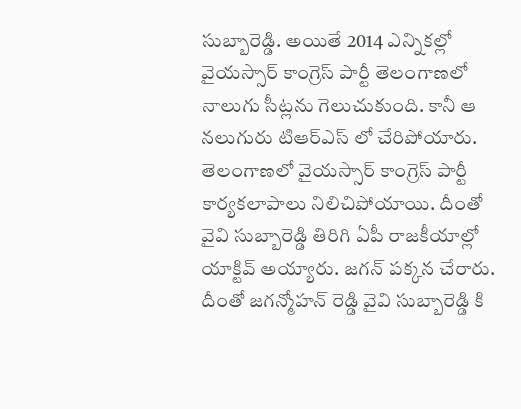సుబ్బారెడ్డి. అయితే 2014 ఎన్నికల్లో వైయస్సార్ కాంగ్రెస్ పార్టీ తెలంగాణలో నాలుగు సీట్లను గెలుచుకుంది. కానీ ఆ నలుగురు టిఆర్ఎస్ లో చేరిపోయారు. తెలంగాణలో వైయస్సార్ కాంగ్రెస్ పార్టీ కార్యకలాపాలు నిలిచిపోయాయి. దీంతో వైవి సుబ్బారెడ్డి తిరిగి ఏపీ రాజకీయాల్లో యాక్టివ్ అయ్యారు. జగన్ పక్కన చేరారు. దీంతో జగన్మోహన్ రెడ్డి వైవి సుబ్బారెడ్డి కి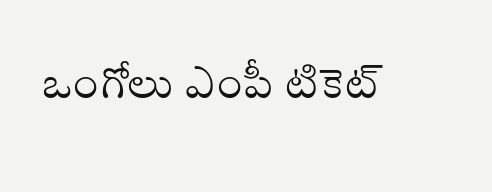ఒంగోలు ఎంపీ టికెట్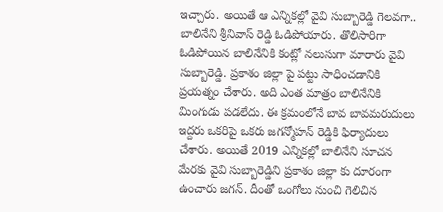ఇచ్చారు. అయితే ఆ ఎన్నికల్లో వైవి సుబ్బారెడ్డి గెలవగా.. బాలినేని శ్రీనివాస్ రెడ్డి ఓడిపోయారు. తొలిసారిగా ఓడిపోయిన బాలినేనికి కంట్లో నలుసుగా మారారు వైవి సుబ్బారెడ్డి. ప్రకాశం జిల్లా పై పట్టు సాధించడానికి ప్రయత్నం చేశారు. అది ఎంత మాత్రం బాలినేనికి మింగుడు పడలేదు. ఈ క్రమంలోనే బావ బావమరుదులు ఇద్దరు ఒకరిపై ఒకరు జగన్మోహన్ రెడ్డికి ఫిర్యాదులు చేశారు. అయితే 2019 ఎన్నికల్లో బాలినేని సూచన మేరకు వైవి సుబ్బారెడ్డిని ప్రకాశం జిల్లా కు దూరంగా ఉంచారు జగన్. దీంతో ఒంగోలు నుంచి గెలిచిన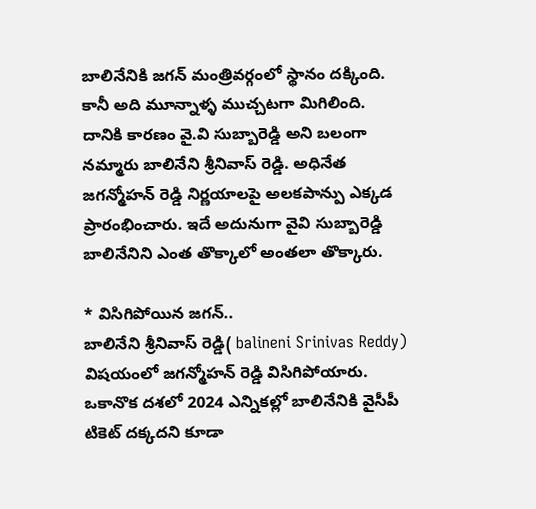బాలినేనికి జగన్ మంత్రివర్గంలో స్థానం దక్కింది. కానీ అది మూన్నాళ్ళ ముచ్చటగా మిగిలింది. దానికి కారణం వై.వి సుబ్బారెడ్డి అని బలంగా నమ్మారు బాలినేని శ్రీనివాస్ రెడ్డి. అధినేత జగన్మోహన్ రెడ్డి నిర్ణయాలపై అలకపాన్పు ఎక్కడ ప్రారంభించారు. ఇదే అదునుగా వైవి సుబ్బారెడ్డి బాలినేనిని ఎంత తొక్కాలో అంతలా తొక్కారు.

* విసిగిపోయిన జగన్..
బాలినేని శ్రీనివాస్ రెడ్డి( balineni Srinivas Reddy) విషయంలో జగన్మోహన్ రెడ్డి విసిగిపోయారు. ఒకానొక దశలో 2024 ఎన్నికల్లో బాలినేనికి వైసీపీ టికెట్ దక్కదని కూడా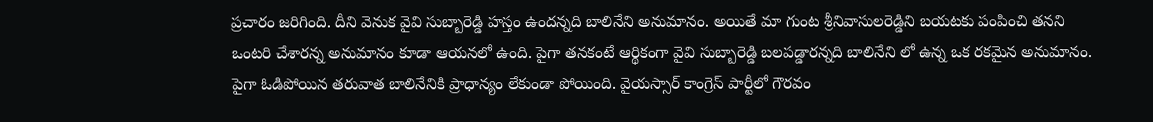ప్రచారం జరిగింది. దీని వెనుక వైవి సుబ్బారెడ్డి హస్తం ఉందన్నది బాలినేని అనుమానం. అయితే మా గుంట శ్రీనివాసులరెడ్డిని బయటకు పంపించి తనని ఒంటరి చేశారన్న అనుమానం కూడా ఆయనలో ఉంది. పైగా తనకంటే ఆర్థికంగా వైవి సుబ్బారెడ్డి బలపడ్డారన్నది బాలినేని లో ఉన్న ఒక రకమైన అనుమానం. పైగా ఓడిపోయిన తరువాత బాలినేనికి ప్రాధాన్యం లేకుండా పోయింది. వైయస్సార్ కాంగ్రెస్ పార్టీలో గౌరవం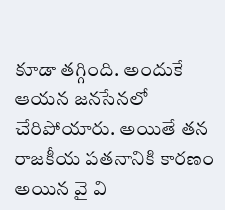కూడా తగ్గింది. అందుకే ఆయన జనసేనలో చేరిపోయారు. అయితే తన రాజకీయ పతనానికి కారణం అయిన వై వి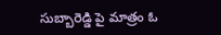సుబ్బారెడ్డి పై మాత్రం ఓ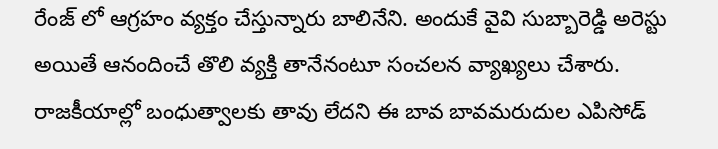రేంజ్ లో ఆగ్రహం వ్యక్తం చేస్తున్నారు బాలినేని. అందుకే వైవి సుబ్బారెడ్డి అరెస్టు అయితే ఆనందించే తొలి వ్యక్తి తానేనంటూ సంచలన వ్యాఖ్యలు చేశారు. రాజకీయాల్లో బంధుత్వాలకు తావు లేదని ఈ బావ బావమరుదుల ఎపిసోడ్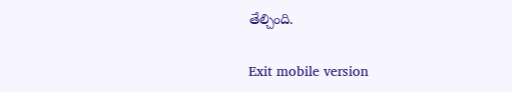తేల్చింది.

Exit mobile version